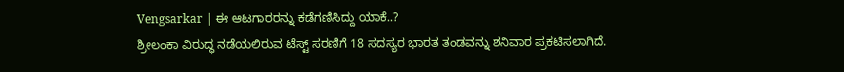Vengsarkar | ಈ ಆಟಗಾರರನ್ನು ಕಡೆಗಣಿಸಿದ್ದು ಯಾಕೆ..?
ಶ್ರೀಲಂಕಾ ವಿರುದ್ಧ ನಡೆಯಲಿರುವ ಟೆಸ್ಟ್ ಸರಣಿಗೆ 18 ಸದಸ್ಯರ ಭಾರತ ತಂಡವನ್ನು ಶನಿವಾರ ಪ್ರಕಟಿಸಲಾಗಿದೆ.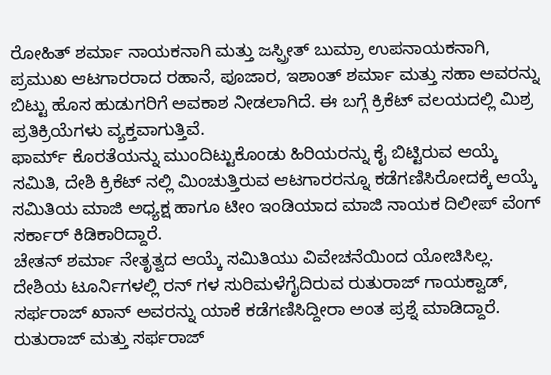ರೋಹಿತ್ ಶರ್ಮಾ ನಾಯಕನಾಗಿ ಮತ್ತು ಜಸ್ಪ್ರೀತ್ ಬುಮ್ರಾ ಉಪನಾಯಕನಾಗಿ, ಪ್ರಮುಖ ಆಟಗಾರರಾದ ರಹಾನೆ, ಪೂಜಾರ, ಇಶಾಂತ್ ಶರ್ಮಾ ಮತ್ತು ಸಹಾ ಅವರನ್ನು ಬಿಟ್ಟು ಹೊಸ ಹುಡುಗರಿಗೆ ಅವಕಾಶ ನೀಡಲಾಗಿದೆ. ಈ ಬಗ್ಗೆ ಕ್ರಿಕೆಟ್ ವಲಯದಲ್ಲಿ ಮಿಶ್ರ ಪ್ರತಿಕ್ರಿಯೆಗಳು ವ್ಯಕ್ತವಾಗುತ್ತಿವೆ.
ಫಾರ್ಮ್ ಕೊರತೆಯನ್ನು ಮುಂದಿಟ್ಟುಕೊಂಡು ಹಿರಿಯರನ್ನು ಕೈ ಬಿಟ್ಟಿರುವ ಆಯ್ಕೆ ಸಮಿತಿ, ದೇಶಿ ಕ್ರಿಕೆಟ್ ನಲ್ಲಿ ಮಿಂಚುತ್ತಿರುವ ಆಟಗಾರರನ್ನೂ ಕಡೆಗಣಿಸಿರೋದಕ್ಕೆ ಆಯ್ಕೆ ಸಮಿತಿಯ ಮಾಜಿ ಅಧ್ಯಕ್ಷ ಹಾಗೂ ಟೀಂ ಇಂಡಿಯಾದ ಮಾಜಿ ನಾಯಕ ದಿಲೀಪ್ ವೆಂಗ್ ಸರ್ಕಾರ್ ಕಿಡಿಕಾರಿದ್ದಾರೆ.
ಚೇತನ್ ಶರ್ಮಾ ನೇತೃತ್ವದ ಆಯ್ಕೆ ಸಮಿತಿಯು ವಿವೇಚನೆಯಿಂದ ಯೋಚಿಸಿಲ್ಲ. ದೇಶಿಯ ಟೂರ್ನಿಗಳಲ್ಲಿ ರನ್ ಗಳ ಸುರಿಮಳೆಗೈದಿರುವ ರುತುರಾಜ್ ಗಾಯಕ್ವಾಡ್, ಸರ್ಫರಾಜ್ ಖಾನ್ ಅವರನ್ನು ಯಾಕೆ ಕಡೆಗಣಿಸಿದ್ದೀರಾ ಅಂತ ಪ್ರಶ್ನೆ ಮಾಡಿದ್ದಾರೆ.
ರುತುರಾಜ್ ಮತ್ತು ಸರ್ಫರಾಜ್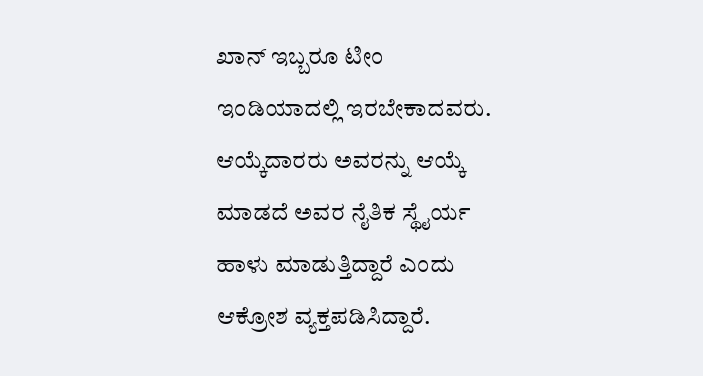ಖಾನ್ ಇಬ್ಬರೂ ಟೀಂ ಇಂಡಿಯಾದಲ್ಲಿ ಇರಬೇಕಾದವರು. ಆಯ್ಕೆದಾರರು ಅವರನ್ನು ಆಯ್ಕೆ ಮಾಡದೆ ಅವರ ನೈತಿಕ ಸ್ಥೈರ್ಯ ಹಾಳು ಮಾಡುತ್ತಿದ್ದಾರೆ ಎಂದು ಆಕ್ರೋಶ ವ್ಯಕ್ತಪಡಿಸಿದ್ದಾರೆ.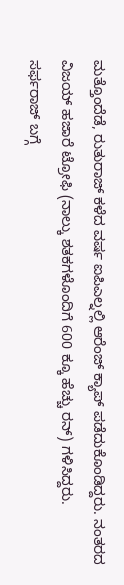ಮತ್ತೊಂದೆಡೆ, ರುತುರಾಜ್ ಕಳೆದ ವರ್ಷ ಐಪಿಎಲ್ನಲ್ಲಿ ಆರೆಂಜ್ ಕ್ಯಾಪ್ ಪಡೆದುಕೊಂಡಿದ್ದರು. ನಂತರದ ವಿಜಯ್ ಹಜಾರೆ ಟ್ರೋಫಿ (ನಾಲ್ಕು ಶತಕಗಳೊಂದಿಗೆ 600 ಕ್ಕೂ ಹೆಚ್ಚು ರನ್) ಗಳಿಸಿದ್ದರು.
ಸರ್ಫರಾಜ್ ಬಗ್ಗೆ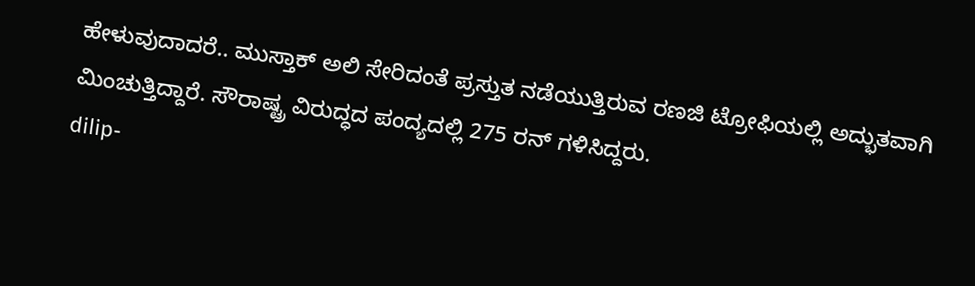ಹೇಳುವುದಾದರೆ.. ಮುಸ್ತಾಕ್ ಅಲಿ ಸೇರಿದಂತೆ ಪ್ರಸ್ತುತ ನಡೆಯುತ್ತಿರುವ ರಣಜಿ ಟ್ರೋಫಿಯಲ್ಲಿ ಅದ್ಭುತವಾಗಿ ಮಿಂಚುತ್ತಿದ್ದಾರೆ. ಸೌರಾಷ್ಟ್ರ ವಿರುದ್ಧದ ಪಂದ್ಯದಲ್ಲಿ 275 ರನ್ ಗಳಿಸಿದ್ದರು.
dilip-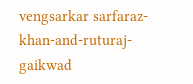vengsarkar sarfaraz-khan-and-ruturaj-gaikwad